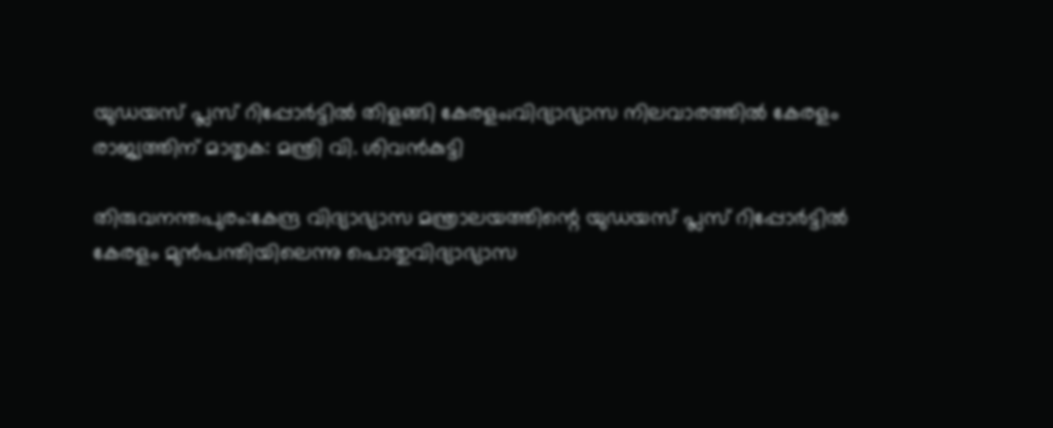യുഡയസ് പ്ലസ് റിപ്പോര്‍ട്ടില്‍ തിളങ്ങി കേരളം;വിദ്യാഭ്യാസ നിലവാരത്തില്‍ കേരളം രാജ്യത്തിന് മാതൃക: മന്ത്രി വി. ശിവന്‍കുട്ടി

തിരുവനന്തപുരം:കേന്ദ്ര വിദ്യാഭ്യാസ മന്ത്രാലയത്തിന്റെ യുഡയസ് പ്ലസ് റിപ്പോര്‍ട്ടില്‍ കേരളം മുന്‍പന്തിയിലെന്നു പൊതുവിദ്യാഭ്യാസ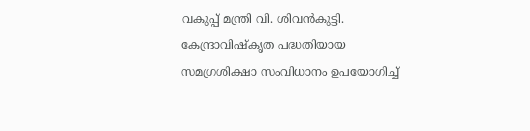വകുപ്പ് മന്ത്രി വി. ശിവന്‍കുട്ടി. കേന്ദ്രാവിഷ്‌കൃത പദ്ധതിയായ സമഗ്രശിക്ഷാ സംവിധാനം ഉപയോഗിച്ച്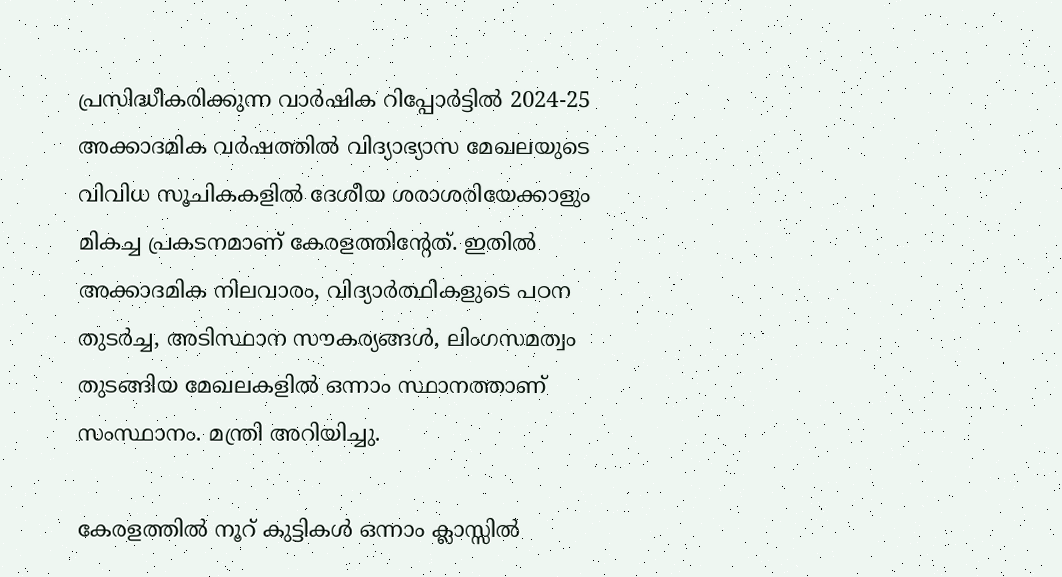പ്രസിദ്ധീകരിക്കുന്ന വാര്‍ഷിക റിപ്പോര്‍ട്ടില്‍ 2024-25 അക്കാദമിക വര്‍ഷത്തില്‍ വിദ്യാഭ്യാസ മേഖലയുടെ വിവിധ സൂചികകളില്‍ ദേശീയ ശരാശരിയേക്കാളും മികച്ച പ്രകടനമാണ് കേരളത്തിന്റേത്. ഇതില്‍ അക്കാദമിക നിലവാരം, വിദ്യാര്‍ത്ഥികളുടെ പഠന തുടര്‍ച്ച, അടിസ്ഥാന സൗകര്യങ്ങള്‍, ലിംഗസമത്വം തുടങ്ങിയ മേഖലകളില്‍ ഒന്നാം സ്ഥാനത്താണ് സംസ്ഥാനം. മന്ത്രി അറിയിച്ചു.

കേരളത്തില്‍ നൂറ് കുട്ടികള്‍ ഒന്നാം ക്ലാസ്സില്‍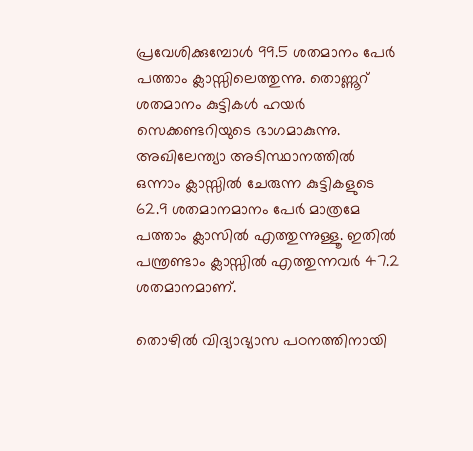പ്രവേശിക്കുമ്പോള്‍ 99.5 ശതമാനം പേര്‍ പത്താം ക്ലാസ്സിലെത്തുന്നു. തൊണ്ണൂറ് ശതമാനം കുട്ടികള്‍ ഹയര്‍ സെക്കണ്ടറിയുടെ ഭാഗമാകുന്നു. അഖിലേന്ത്യാ അടിസ്ഥാനത്തില്‍ ഒന്നാം ക്ലാസ്സില്‍ ചേരുന്ന കുട്ടികളുടെ 62.9 ശതമാനമാനം പേര്‍ മാത്രമേ പത്താം ക്ലാസില്‍ എത്തുന്നുള്ളൂ. ഇതില്‍ പന്ത്രണ്ടാം ക്ലാസ്സില്‍ എത്തുന്നവര്‍ 47.2 ശതമാനമാണ്.

തൊഴില്‍ വിദ്യാഭ്യാസ പഠനത്തിനായി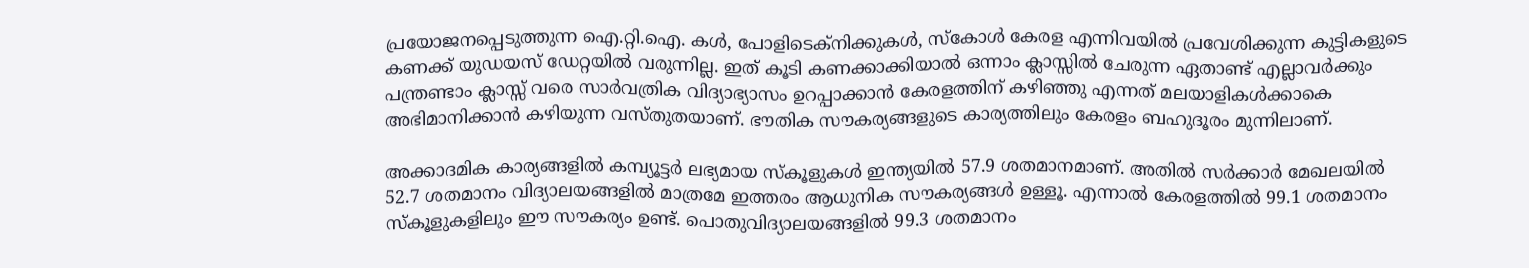പ്രയോജനപ്പെടുത്തുന്ന ഐ.റ്റി.ഐ. കള്‍, പോളിടെക്‌നിക്കുകള്‍, സ്‌കോള്‍ കേരള എന്നിവയില്‍ പ്രവേശിക്കുന്ന കുട്ടികളുടെ കണക്ക് യുഡയസ് ഡേറ്റയില്‍ വരുന്നില്ല. ഇത് കൂടി കണക്കാക്കിയാല്‍ ഒന്നാം ക്ലാസ്സില്‍ ചേരുന്ന ഏതാണ്ട് എല്ലാവര്‍ക്കും പന്ത്രണ്ടാം ക്ലാസ്സ് വരെ സാര്‍വത്രിക വിദ്യാഭ്യാസം ഉറപ്പാക്കാന്‍ കേരളത്തിന് കഴിഞ്ഞു എന്നത് മലയാളികള്‍ക്കാകെ അഭിമാനിക്കാന്‍ കഴിയുന്ന വസ്തുതയാണ്. ഭൗതിക സൗകര്യങ്ങളുടെ കാര്യത്തിലും കേരളം ബഹുദൂരം മുന്നിലാണ്.

അക്കാദമിക കാര്യങ്ങളില്‍ കമ്പ്യൂട്ടര്‍ ലഭ്യമായ സ്‌കൂളുകള്‍ ഇന്ത്യയില്‍ 57.9 ശതമാനമാണ്. അതില്‍ സര്‍ക്കാര്‍ മേഖലയില്‍ 52.7 ശതമാനം വിദ്യാലയങ്ങളില്‍ മാത്രമേ ഇത്തരം ആധുനിക സൗകര്യങ്ങള്‍ ഉള്ളൂ. എന്നാല്‍ കേരളത്തില്‍ 99.1 ശതമാനം സ്‌കൂളുകളിലും ഈ സൗകര്യം ഉണ്ട്. പൊതുവിദ്യാലയങ്ങളില്‍ 99.3 ശതമാനം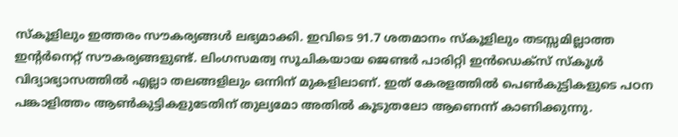സ്‌കൂളിലും ഇത്തരം സൗകര്യങ്ങള്‍ ലഭ്യമാക്കി. ഇവിടെ 91.7 ശതമാനം സ്‌കൂളിലും തടസ്സമില്ലാത്ത ഇന്റര്‍നെറ്റ് സൗകര്യങ്ങളുണ്ട്. ലിംഗസമത്വ സൂചികയായ ജെണ്ടര്‍ പാരിറ്റി ഇന്‍ഡെക്‌സ് സ്‌കൂള്‍ വിദ്യാഭ്യാസത്തില്‍ എല്ലാ തലങ്ങളിലും ഒന്നിന് മുകളിലാണ്. ഇത് കേരളത്തില്‍ പെണ്‍കുട്ടികളുടെ പഠന പങ്കാളിത്തം ആണ്‍കുട്ടികളുടേതിന് തുല്യമോ അതില്‍ കൂടുതലോ ആണെന്ന് കാണിക്കുന്നു.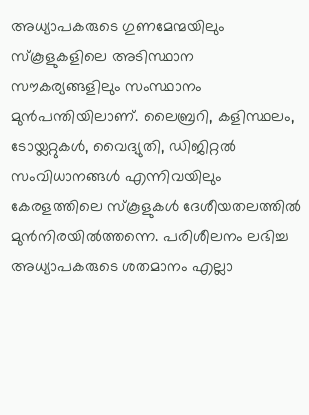അധ്യാപകരുടെ ഗുണമേന്മയിലും സ്‌കൂളുകളിലെ അടിസ്ഥാന സൗകര്യങ്ങളിലും സംസ്ഥാനം മുന്‍പന്തിയിലാണ്. ലൈബ്രറി, കളിസ്ഥലം, ടോയ്ലറ്റുകള്‍, വൈദ്യുതി, ഡിജിറ്റല്‍ സംവിധാനങ്ങള്‍ എന്നിവയിലും കേരളത്തിലെ സ്‌കൂളുകള്‍ ദേശീയതലത്തില്‍ മുന്‍നിരയില്‍ത്തന്നെ. പരിശീലനം ലഭിച്ച അധ്യാപകരുടെ ശതമാനം എല്ലാ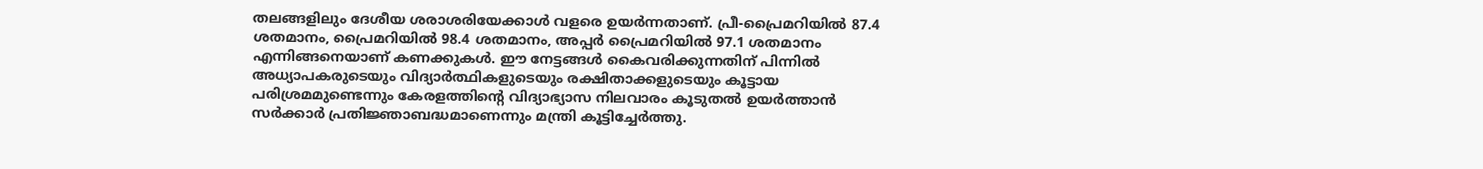തലങ്ങളിലും ദേശീയ ശരാശരിയേക്കാള്‍ വളരെ ഉയര്‍ന്നതാണ്. പ്രീ-പ്രൈമറിയില്‍ 87.4 ശതമാനം, പ്രൈമറിയില്‍ 98.4 ശതമാനം, അപ്പര്‍ പ്രൈമറിയില്‍ 97.1 ശതമാനം എന്നിങ്ങനെയാണ് കണക്കുകള്‍. ഈ നേട്ടങ്ങള്‍ കൈവരിക്കുന്നതിന് പിന്നില്‍ അധ്യാപകരുടെയും വിദ്യാര്‍ത്ഥികളുടെയും രക്ഷിതാക്കളുടെയും കൂട്ടായ പരിശ്രമമുണ്ടെന്നും കേരളത്തിന്റെ വിദ്യാഭ്യാസ നിലവാരം കൂടുതല്‍ ഉയര്‍ത്താന്‍ സര്‍ക്കാര്‍ പ്രതിജ്ഞാബദ്ധമാണെന്നും മന്ത്രി കൂട്ടിച്ചേര്‍ത്തു.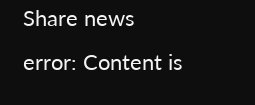Share news
error: Content is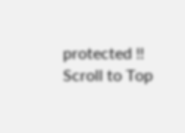protected !!
Scroll to Top